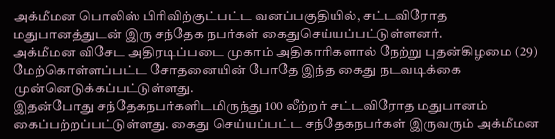அக்மீமன பொலிஸ் பிரிவிற்குட்பட்ட வனப்பகுதியில், சட்டவிரோத மதுபானத்துடன் இரு சந்தேக நபர்கள் கைதுசெய்யப்பட்டுள்ளனர்.
அக்மீமன விசேட அதிரடிப்படை முகாம் அதிகாரிகளால் நேற்று புதன்கிழமை (29) மேற்கொள்ளப்பட்ட சோதனையின் போதே இந்த கைது நடவடிக்கை முன்னெடுக்கப்பட்டுள்ளது.
இதன்போது சந்தேகநபர்களிடமிருந்து 100 லீற்றர் சட்டவிரோத மதுபானம் கைப்பற்றப்பட்டுள்ளது. கைது செய்யப்பட்ட சந்தேகநபர்கள் இருவரும் அக்மீமன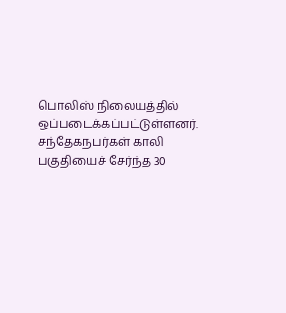பொலிஸ் நிலையத்தில் ஒப்படைக்கப்பட்டுள்ளனர்.
சந்தேகநபர்கள் காலி பகுதியைச் சேர்ந்த 30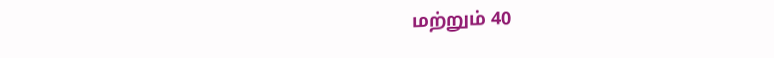மற்றும் 40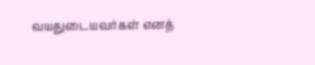வயதுடையவர்கள் எனத்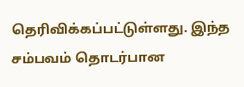தெரிவிக்கப்பட்டுள்ளது. இந்த சம்பவம் தொடர்பான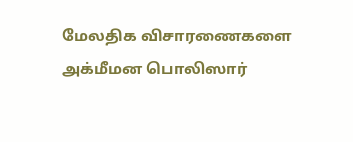மேலதிக விசாரணைகளை அக்மீமன பொலிஸார்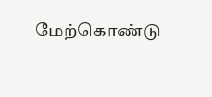மேற்கொண்டு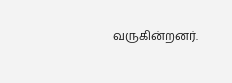வருகின்றனர்.